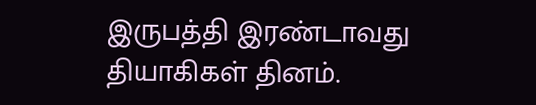இருபத்தி இரண்டாவது தியாகிகள் தினம்.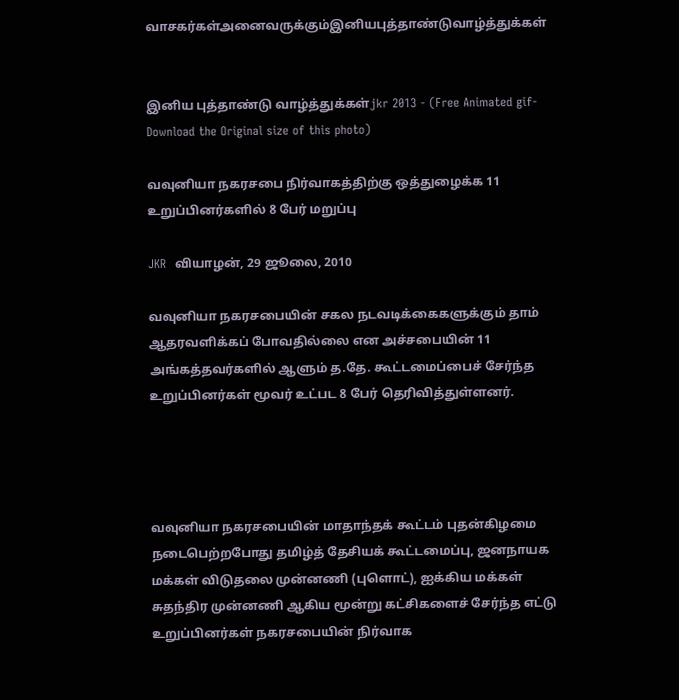வாசகர்கள்அனைவருக்கும்இனியபுத்தாண்டுவாழ்த்துக்கள்


இனிய புத்தாண்டு வாழ்த்துக்கள்jkr 2013 - (Free Animated gif-Download the Original size of this photo)

வவுனியா நகரசபை நிர்வாகத்திற்கு ஒத்துழைக்க 11 உறுப்பினர்களில் 8 பேர் மறுப்பு

JKR  வியாழன், 29 ஜூலை, 2010

வவுனியா நகரசபையின் சகல நடவடிக்கைகளுக்கும் தாம் ஆதரவளிக்கப் போவதில்லை என அச்சபையின் 11 அங்கத்தவர்களில் ஆளும் த.தே. கூட்டமைப்பைச் சேர்ந்த உறுப்பினர்கள் மூவர் உட்பட 8 பேர் தெரிவித்துள்ளனர்.




வவுனியா நகரசபையின் மாதாந்தக் கூட்டம் புதன்கிழமை நடைபெற்றபோது தமிழ்த் தேசியக் கூட்டமைப்பு, ஜனநாயக மக்கள் விடுதலை முன்னணி (புளொட்), ஐக்கிய மக்கள் சுதந்திர முன்னணி ஆகிய மூன்று கட்சிகளைச் சேர்ந்த எட்டு உறுப்பினர்கள் நகரசபையின் நிர்வாக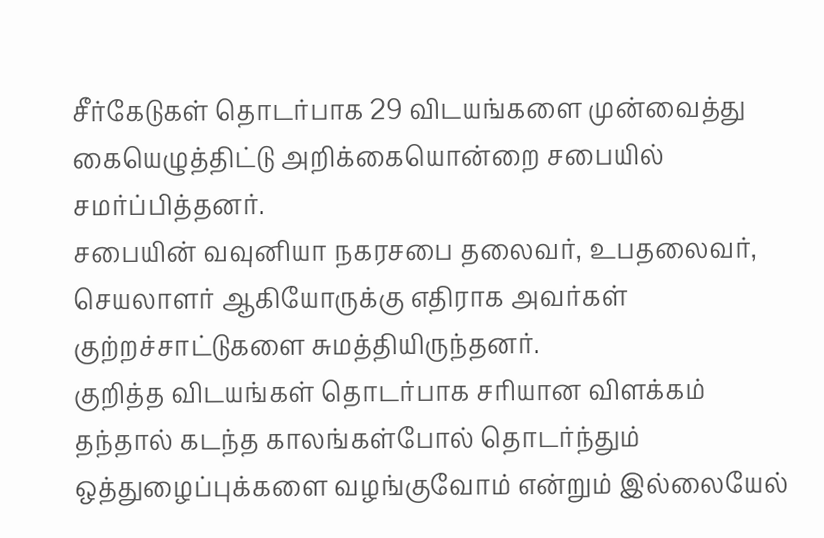சீர்கேடுகள் தொடர்பாக 29 விடயங்களை முன்வைத்து கையெழுத்திட்டு அறிக்கையொன்றை சபையில் சமர்ப்பித்தனர்.
சபையின் வவுனியா நகரசபை தலைவர், உபதலைவர், செயலாளர் ஆகியோருக்கு எதிராக அவர்கள் குற்றச்சாட்டுகளை சுமத்தியிருந்தனர்.
குறித்த விடயங்கள் தொடர்பாக சரியான விளக்கம் தந்தால் கடந்த காலங்கள்போல் தொடர்ந்தும் ஒத்துழைப்புக்களை வழங்குவோம் என்றும் இல்லையேல்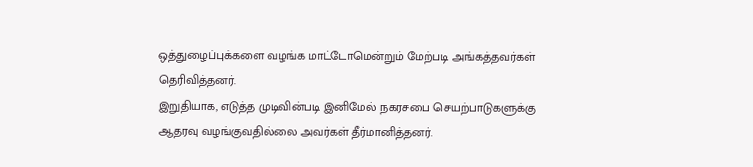ஒத்துழைப்புக்களை வழங்க மாட்டோமென்றும் மேற்படி அங்கத்தவர்கள் தெரிவித்தனர்.
இறுதியாக, எடுத்த முடிவின்படி இனிமேல் நகரசபை செயற்பாடுகளுக்கு ஆதரவு வழங்குவதில்லை அவர்கள் தீர்மானித்தனர்.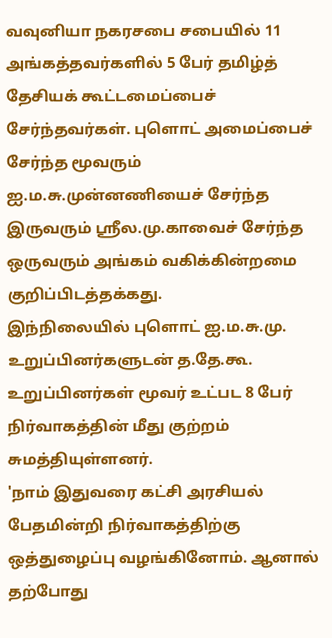வவுனியா நகரசபை சபையில் 11 அங்கத்தவர்களில் 5 பேர் தமிழ்த் தேசியக் கூட்டமைப்பைச் சேர்ந்தவர்கள். புளொட் அமைப்பைச் சேர்ந்த மூவரும் ஐ.ம.சு.முன்னணியைச் சேர்ந்த இருவரும் ஸ்ரீல.மு.காவைச் சேர்ந்த ஒருவரும் அங்கம் வகிக்கின்றமை குறிப்பிடத்தக்கது.
இந்நிலையில் புளொட் ஐ.ம.சு.மு. உறுப்பினர்களுடன் த.தே.கூ. உறுப்பினர்கள் மூவர் உட்பட 8 பேர் நிர்வாகத்தின் மீது குற்றம் சுமத்தியுள்ளனர்.
'நாம் இதுவரை கட்சி அரசியல் பேதமின்றி நிர்வாகத்திற்கு ஒத்துழைப்பு வழங்கினோம். ஆனால் தற்போது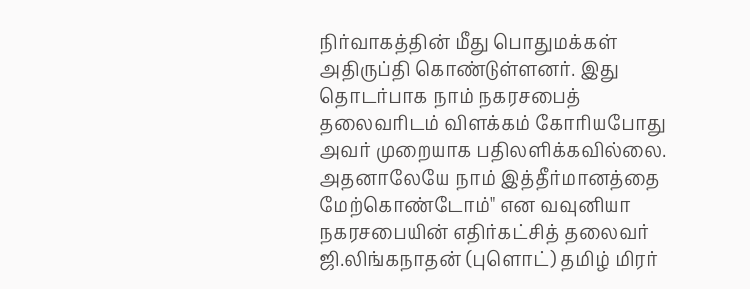நிர்வாகத்தின் மீது பொதுமக்கள் அதிருப்தி கொண்டுள்ளனர். இது தொடர்பாக நாம் நகரசபைத் தலைவரிடம் விளக்கம் கோரியபோது அவர் முறையாக பதிலளிக்கவில்லை. அதனாலேயே நாம் இத்தீர்மானத்தை மேற்கொண்டோம்" என வவுனியா நகரசபையின் எதிர்கட்சித் தலைவர் ஜி.லிங்கநாதன் (புளொட்) தமிழ் மிரர்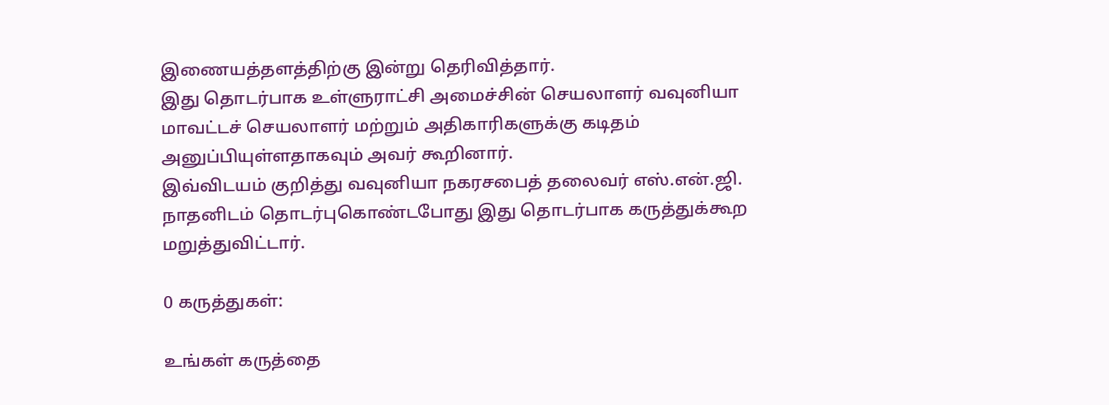இணையத்தளத்திற்கு இன்று தெரிவித்தார்.
இது தொடர்பாக உள்ளுராட்சி அமைச்சின் செயலாளர் வவுனியா மாவட்டச் செயலாளர் மற்றும் அதிகாரிகளுக்கு கடிதம் அனுப்பியுள்ளதாகவும் அவர் கூறினார்.
இவ்விடயம் குறித்து வவுனியா நகரசபைத் தலைவர் எஸ்.என்.ஜி. நாதனிடம் தொடர்புகொண்டபோது இது தொடர்பாக கருத்துக்கூற மறுத்துவிட்டார்.

0 கருத்துகள்:

உங்கள் கருத்தை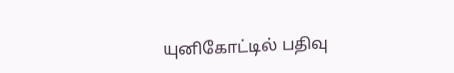யுனிகோட்டில் பதிவு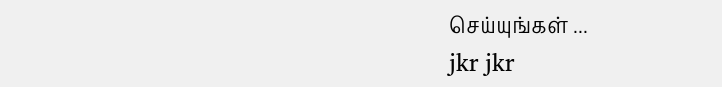செய்யுங்கள் ...
jkr jkr